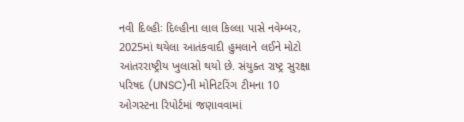નવી દિલ્હીઃ દિલ્હીના લાલ કિલ્લા પાસે નવેમ્બર, 2025માં થયેલા આતંકવાદી હુમલાને લઈને મોટો આંતરરાષ્ટ્રીય ખુલાસો થયો છે. સંયુક્ત રાષ્ટ્ર સુરક્ષા પરિષદ (UNSC)ની મોનિટરિંગ ટીમના 10 ઓગસ્ટના રિપોર્ટમાં જણાવવામાં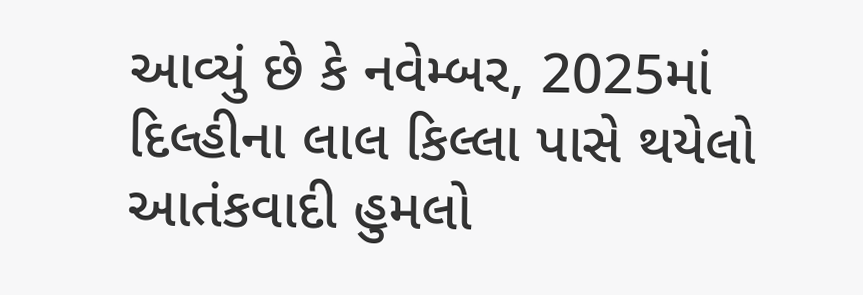આવ્યું છે કે નવેમ્બર, 2025માં દિલ્હીના લાલ કિલ્લા પાસે થયેલો આતંકવાદી હુમલો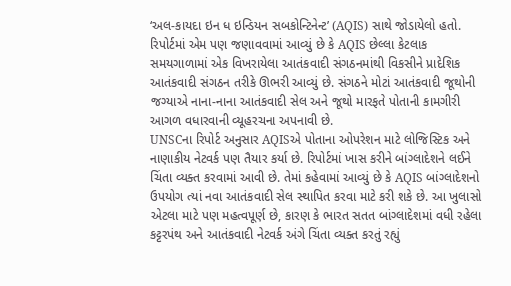‘અલ-કાયદા ઇન ધ ઇન્ડિયન સબકોન્ટિનેન્ટ’ (AQIS) સાથે જોડાયેલો હતો. રિપોર્ટમાં એમ પણ જણાવવામાં આવ્યું છે કે AQIS છેલ્લા કેટલાક સમયગાળામાં એક વિખરાયેલા આતંકવાદી સંગઠનમાંથી વિકસીને પ્રાદેશિક આતંકવાદી સંગઠન તરીકે ઊભરી આવ્યું છે. સંગઠને મોટાં આતંકવાદી જૂથોની જગ્યાએ નાના-નાના આતંકવાદી સેલ અને જૂથો મારફતે પોતાની કામગીરી આગળ વધારવાની વ્યૂહરચના અપનાવી છે.
UNSCના રિપોર્ટ અનુસાર AQISએ પોતાના ઓપરેશન માટે લોજિસ્ટિક અને નાણાકીય નેટવર્ક પણ તૈયાર કર્યા છે. રિપોર્ટમાં ખાસ કરીને બાંગ્લાદેશને લઈને ચિંતા વ્યક્ત કરવામાં આવી છે. તેમાં કહેવામાં આવ્યું છે કે AQIS બાંગ્લાદેશનો ઉપયોગ ત્યાં નવા આતંકવાદી સેલ સ્થાપિત કરવા માટે કરી શકે છે. આ ખુલાસો એટલા માટે પણ મહત્વપૂર્ણ છે, કારણ કે ભારત સતત બાંગ્લાદેશમાં વધી રહેલા કટ્ટરપંથ અને આતંકવાદી નેટવર્ક અંગે ચિંતા વ્યક્ત કરતું રહ્યું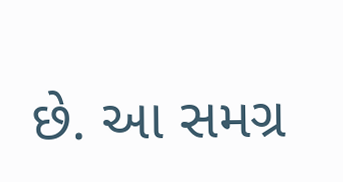છે. આ સમગ્ર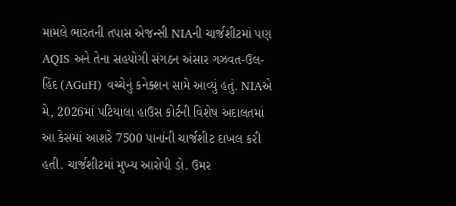મામલે ભારતની તપાસ એજન્સી NIAની ચાર્જશીટમાં પણ AQIS અને તેના સહયોગી સંગઠન અંસાર ગઝવત-ઉલ-હિંદ (AGuH) વચ્ચેનું કનેક્શન સામે આવ્યું હતું. NIAએ મે, 2026માં પટિયાલા હાઉસ કોર્ટની વિશેષ અદાલતમાં આ કેસમાં આશરે 7500 પાનાંની ચાર્જશીટ દાખલ કરી હતી. ચાર્જશીટમાં મુખ્ય આરોપી ડો. ઉમર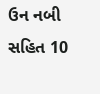ઉન નબી સહિત 10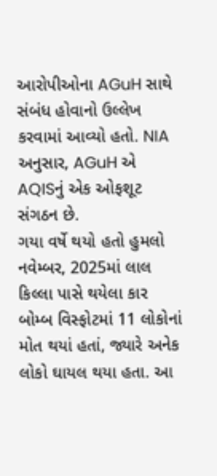આરોપીઓના AGuH સાથે સંબંધ હોવાનો ઉલ્લેખ કરવામાં આવ્યો હતો. NIA અનુસાર, AGuH એ AQISનું એક ઓફશૂટ સંગઠન છે.
ગયા વર્ષે થયો હતો હુમલો
નવેમ્બર, 2025માં લાલ કિલ્લા પાસે થયેલા કાર બોમ્બ વિસ્ફોટમાં 11 લોકોનાં મોત થયાં હતાં, જ્યારે અનેક લોકો ઘાયલ થયા હતા. આ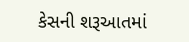કેસની શરૂઆતમાં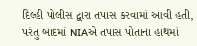દિલ્હી પોલીસ દ્વારા તપાસ કરવામાં આવી હતી, પરંતુ બાદમાં NIAએ તપાસ પોતાના હાથમાં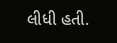લીધી હતી.